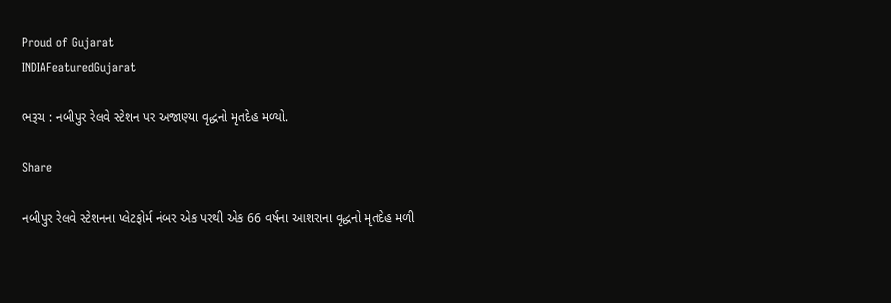Proud of Gujarat
INDIAFeaturedGujarat

ભરૂચ : નબીપુર રેલવે સ્ટેશન પર અજાણ્યા વૃદ્ધનો મૃતદેહ મળ્યો.

Share

નબીપુર રેલવે સ્ટેશનના પ્લેટફોર્મ નંબર એક પરથી એક 66 વર્ષના આશરાના વૃદ્ધનો મૃતદેહ મળી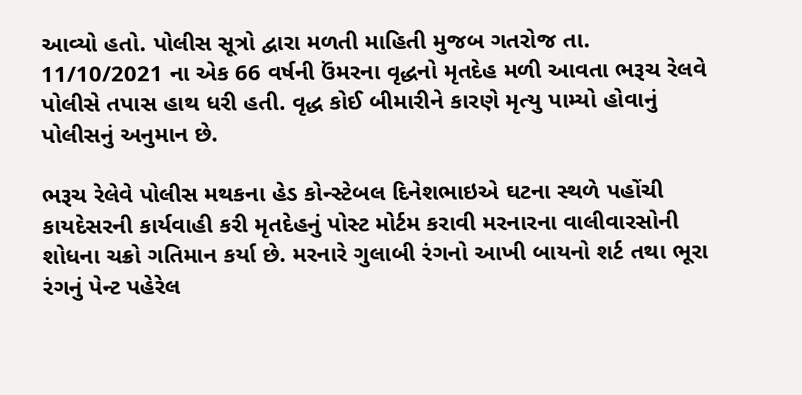આવ્યો હતો. પોલીસ સૂત્રો દ્વારા મળતી માહિતી મુજબ ગતરોજ તા. 11/10/2021 ના એક 66 વર્ષની ઉંમરના વૃદ્ધનો મૃતદેહ મળી આવતા ભરૂચ રેલવે પોલીસે તપાસ હાથ ધરી હતી. વૃદ્ધ કોઈ બીમારીને કારણે મૃત્યુ પામ્યો હોવાનું પોલીસનું અનુમાન છે.

ભરૂચ રેલેવે પોલીસ મથકના હેડ કોન્સ્ટેબલ દિનેશભાઇએ ઘટના સ્થળે પહોંચી કાયદેસરની કાર્યવાહી કરી મૃતદેહનું પોસ્ટ મોર્ટમ કરાવી મરનારના વાલીવારસોની શોધના ચક્રો ગતિમાન કર્યા છે. મરનારે ગુલાબી રંગનો આખી બાયનો શર્ટ તથા ભૂરા રંગનું પેન્ટ પહેરેલ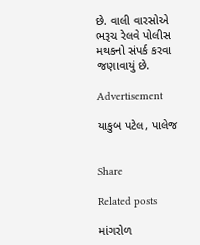છે. વાલી વારસોએ ભરૂચ રેલવે પોલીસ મથકનો સંપર્ક કરવા જણાવાયું છે.

Advertisement

યાકુબ પટેલ, પાલેજ


Share

Related posts

માંગરોળ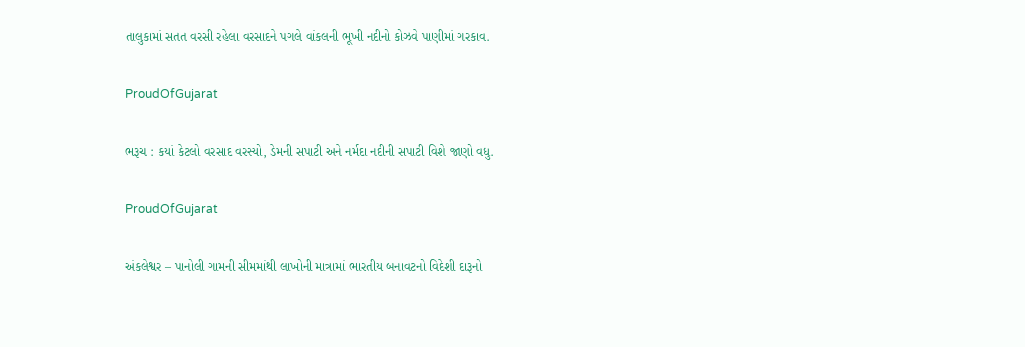તાલુકામાં સતત વરસી રહેલા વરસાદને પગલે વાંકલની ભૂખી નદીનો કોઝવે પાણીમાં ગરકાવ.

ProudOfGujarat

ભરૂચ : કયાં કેટલો વરસાદ વરસ્યો, ડેમની સપાટી અને નર્મદા નદીની સપાટી વિશે જાણો વધુ.

ProudOfGujarat

અંકલેશ્વર – પાનોલી ગામની સીમમાંથી લાખોની માત્રામાં ભારતીય બનાવટનો વિદેશી દારૂનો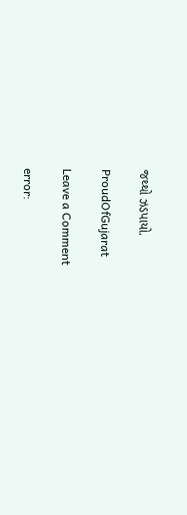જથ્થો ઝડપાયો.

ProudOfGujarat

Leave a Comment

error: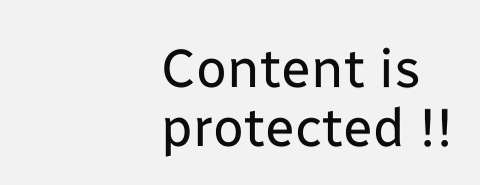Content is protected !!